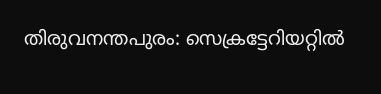തിരുവനന്തപുരം: സെക്രട്ടേറിയറ്റിൽ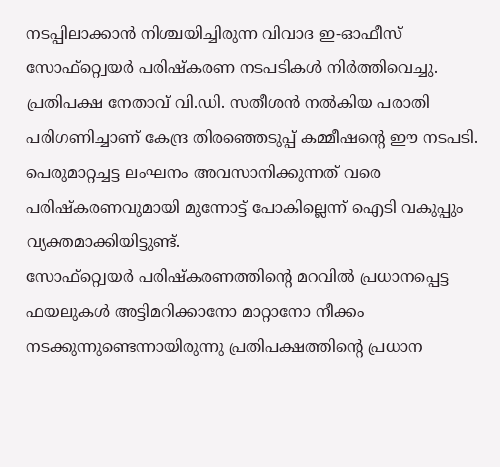നടപ്പിലാക്കാൻ നിശ്ചയിച്ചിരുന്ന വിവാദ ഇ-ഓഫീസ് സോഫ്റ്റ്വെയർ പരിഷ്കരണ നടപടികൾ നിർത്തിവെച്ചു.
പ്രതിപക്ഷ നേതാവ് വി.ഡി. സതീശൻ നൽകിയ പരാതി പരിഗണിച്ചാണ് കേന്ദ്ര തിരഞ്ഞെടുപ്പ് കമ്മീഷന്റെ ഈ നടപടി. പെരുമാറ്റച്ചട്ട ലംഘനം അവസാനിക്കുന്നത് വരെ പരിഷ്കരണവുമായി മുന്നോട്ട് പോകില്ലെന്ന് ഐടി വകുപ്പും വ്യക്തമാക്കിയിട്ടുണ്ട്.
സോഫ്റ്റ്വെയർ പരിഷ്കരണത്തിന്റെ മറവിൽ പ്രധാനപ്പെട്ട ഫയലുകൾ അട്ടിമറിക്കാനോ മാറ്റാനോ നീക്കം നടക്കുന്നുണ്ടെന്നായിരുന്നു പ്രതിപക്ഷത്തിന്റെ പ്രധാന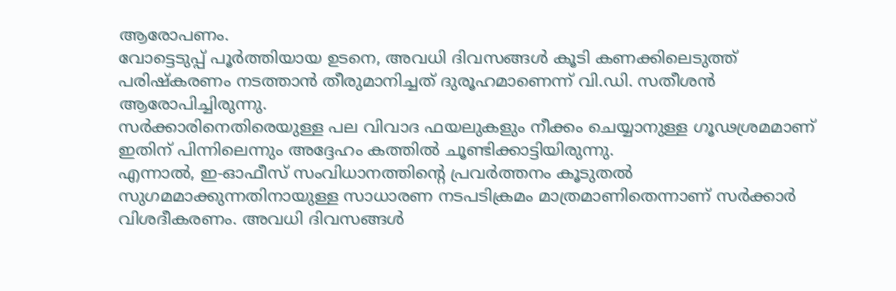ആരോപണം.
വോട്ടെടുപ്പ് പൂർത്തിയായ ഉടനെ, അവധി ദിവസങ്ങൾ കൂടി കണക്കിലെടുത്ത് പരിഷ്കരണം നടത്താൻ തീരുമാനിച്ചത് ദുരൂഹമാണെന്ന് വി.ഡി. സതീശൻ ആരോപിച്ചിരുന്നു.
സർക്കാരിനെതിരെയുള്ള പല വിവാദ ഫയലുകളും നീക്കം ചെയ്യാനുള്ള ഗൂഢശ്രമമാണ് ഇതിന് പിന്നിലെന്നും അദ്ദേഹം കത്തിൽ ചൂണ്ടിക്കാട്ടിയിരുന്നു.
എന്നാൽ, ഇ-ഓഫീസ് സംവിധാനത്തിന്റെ പ്രവർത്തനം കൂടുതൽ സുഗമമാക്കുന്നതിനായുള്ള സാധാരണ നടപടിക്രമം മാത്രമാണിതെന്നാണ് സർക്കാർ വിശദീകരണം. അവധി ദിവസങ്ങൾ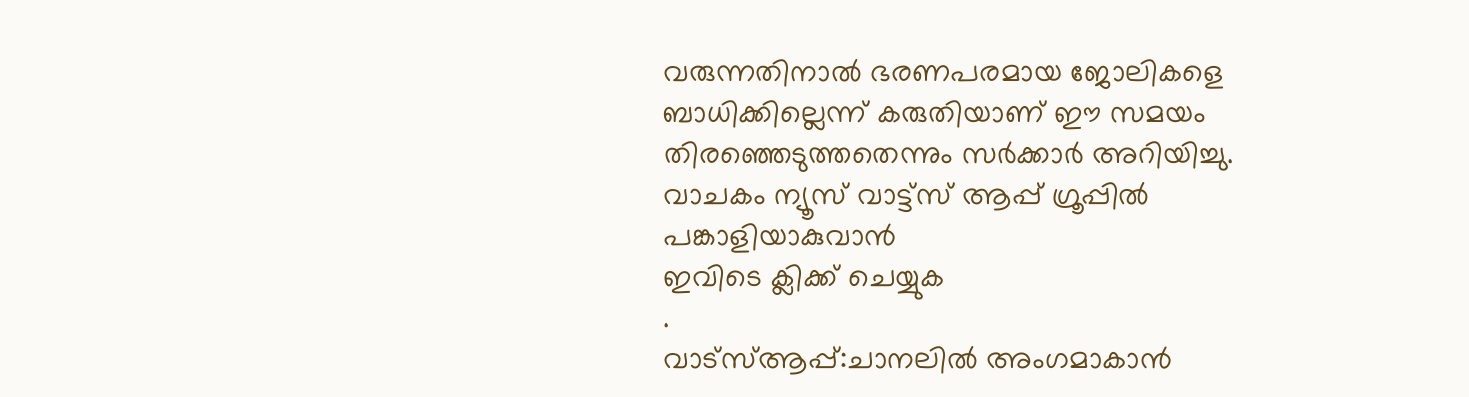വരുന്നതിനാൽ ഭരണപരമായ ജോലികളെ ബാധിക്കില്ലെന്ന് കരുതിയാണ് ഈ സമയം തിരഞ്ഞെടുത്തതെന്നും സർക്കാർ അറിയിച്ചു.
വാചകം ന്യൂസ് വാട്ട്സ് ആപ്പ് ഗ്രൂപ്പിൽ പങ്കാളിയാകുവാൻ
ഇവിടെ ക്ലിക്ക് ചെയ്യുക
.
വാട്സ്ആപ്പ്:ചാനലിൽ അംഗമാകാൻ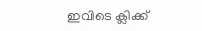ഇവിടെ ക്ലിക്ക്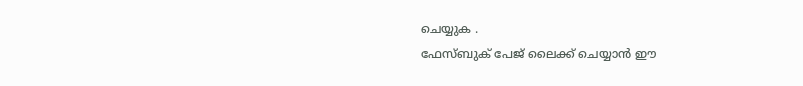ചെയ്യുക .
ഫേസ്ബുക് പേജ് ലൈക്ക് ചെയ്യാൻ ഈ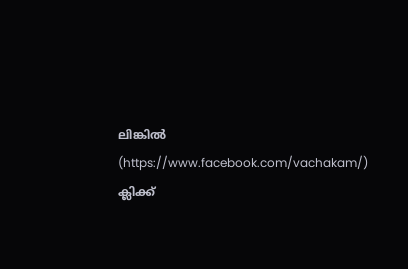ലിങ്കിൽ (https://www.facebook.com/vachakam/) ക്ലിക്ക്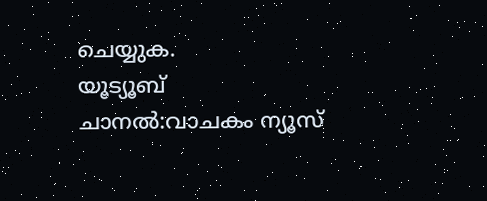ചെയ്യുക.
യൂട്യൂബ് ചാനൽ:വാചകം ന്യൂസ്